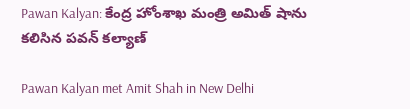Pawan Kalyan: కేంద్ర హోంశాఖ మంత్రి అమిత్ షాను కలిసిన పవన్ కల్యాణ్

Pawan Kalyan met Amit Shah in New Delhi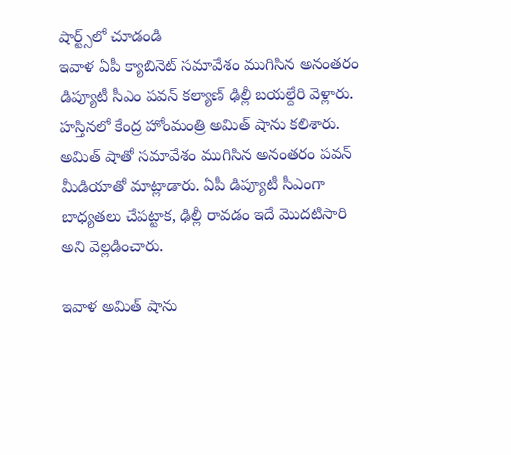షార్ట్స్‌లో చూడండి
ఇవాళ ఏపీ క్యాబినెట్ సమావేశం ముగిసిన అనంతరం డిప్యూటీ సీఎం పవన్ కల్యాణ్ ఢిల్లీ బయల్దేరి వెళ్లారు. హస్తినలో కేంద్ర హోంమంత్రి అమిత్ షాను కలిశారు. అమిత్ షాతో సమావేశం ముగిసిన అనంతరం పవన్ మీడియాతో మాట్లాడారు. ఏపీ డిప్యూటీ సీఎంగా బాధ్యతలు చేపట్టాక, ఢిల్లీ రావడం ఇదే మొదటిసారి అని వెల్లడించారు.

ఇవాళ అమిత్ షాను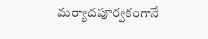మర్యాదపూర్వకంగానే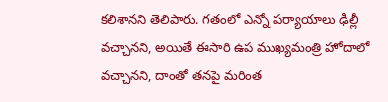కలిశానని తెలిపారు. గతంలో ఎన్నో పర్యాయాలు ఢిల్లీ వచ్చానని, అయితే ఈసారి ఉప ముఖ్యమంత్రి హోదాలో వచ్చానని, దాంతో తనపై మరింత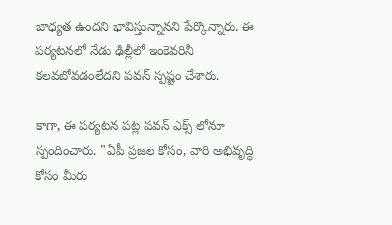బాధ్యత ఉందని భావిస్తున్నానని పేర్కొన్నారు. ఈ పర్యటనలో నేడు ఢిల్లీలో ఇంకెవరినీ కలవబోవడంలేదని పవన్ స్పష్టం చేశారు.

కాగా, ఈ పర్యటన పట్ల పవన్ ఎక్స్ లోనూ స్పందించారు. "ఏపీ ప్రజల కోసం, వారి అభివృద్ధి కోసం మీరు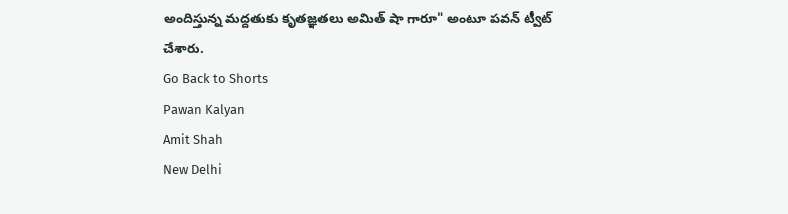అందిస్తున్న మద్దతుకు కృతజ్ఞతలు అమిత్ షా గారూ" అంటూ పవన్ ట్వీట్ చేశారు.
Go Back to Shorts
Pawan Kalyan
Amit Shah
New Delhi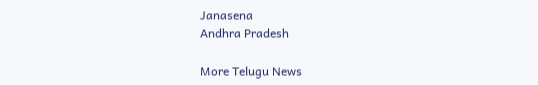Janasena
Andhra Pradesh

More Telugu News